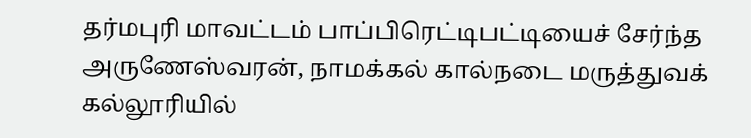தர்மபுரி மாவட்டம் பாப்பிரெட்டிபட்டியைச் சேர்ந்த அருணேஸ்வரன், நாமக்கல் கால்நடை மருத்துவக் கல்லூரியில்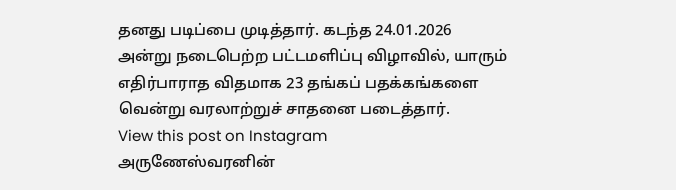தனது படிப்பை முடித்தார். கடந்த 24.01.2026 அன்று நடைபெற்ற பட்டமளிப்பு விழாவில், யாரும் எதிர்பாராத விதமாக 23 தங்கப் பதக்கங்களை வென்று வரலாற்றுச் சாதனை படைத்தார்.
View this post on Instagram
அருணேஸ்வரனின்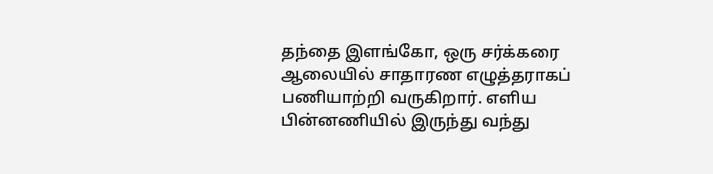தந்தை இளங்கோ, ஒரு சர்க்கரை ஆலையில் சாதாரண எழுத்தராகப் பணியாற்றி வருகிறார். எளிய பின்னணியில் இருந்து வந்து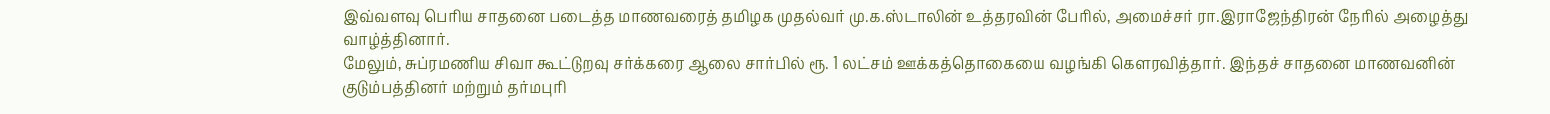இவ்வளவு பெரிய சாதனை படைத்த மாணவரைத் தமிழக முதல்வர் மு.க.ஸ்டாலின் உத்தரவின் பேரில், அமைச்சர் ரா.இராஜேந்திரன் நேரில் அழைத்து வாழ்த்தினார்.
மேலும், சுப்ரமணிய சிவா கூட்டுறவு சர்க்கரை ஆலை சார்பில் ரூ. 1 லட்சம் ஊக்கத்தொகையை வழங்கி கௌரவித்தார். இந்தச் சாதனை மாணவனின் குடும்பத்தினர் மற்றும் தர்மபுரி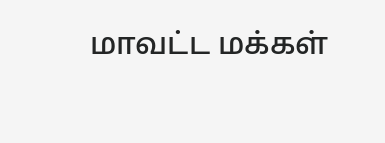மாவட்ட மக்கள்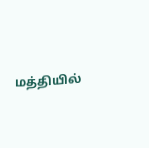மத்தியில்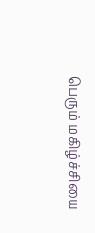பெரும் மகிழ்ச்சியை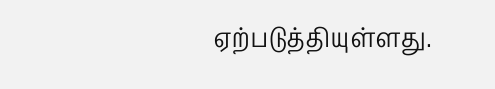ஏற்படுத்தியுள்ளது.